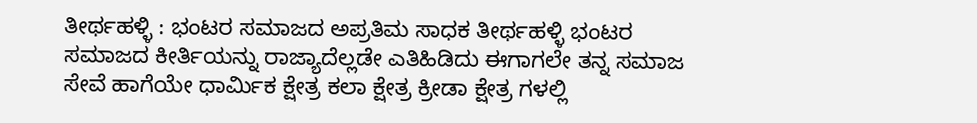ತೀರ್ಥಹಳ್ಳಿ : ಭಂಟರ ಸಮಾಜದ ಅಪ್ರತಿಮ ಸಾಧಕ ತೀರ್ಥಹಳ್ಳಿ ಭಂಟರ ಸಮಾಜದ ಕೀರ್ತಿಯನ್ನು ರಾಜ್ಯಾದೆಲ್ಲಡೇ ಎತಿಹಿಡಿದು ಈಗಾಗಲೇ ತನ್ನ ಸಮಾಜ ಸೇವೆ ಹಾಗೆಯೇ ಧಾರ್ಮಿಕ ಕ್ಷೇತ್ರ ಕಲಾ ಕ್ಷೇತ್ರ ಕ್ರೀಡಾ ಕ್ಷೇತ್ರ ಗಳಲ್ಲಿ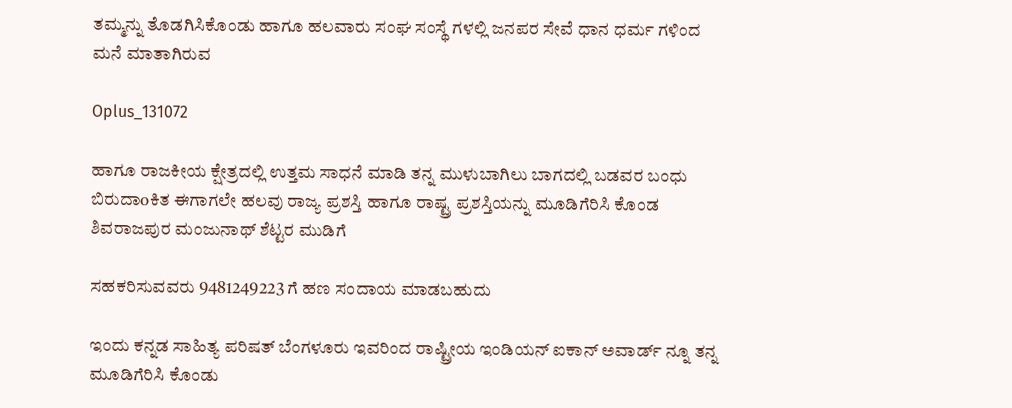ತಮ್ಮನ್ನು ತೊಡಗಿಸಿಕೊಂಡು ಹಾಗೂ ಹಲವಾರು ಸಂಘ ಸಂಸ್ಥೆ ಗಳಲ್ಲಿ ಜನಪರ ಸೇವೆ ಧಾನ ಧರ್ಮ ಗಳಿಂದ ಮನೆ ಮಾತಾಗಿರುವ

Oplus_131072

ಹಾಗೂ ರಾಜಕೀಯ ಕ್ಷೇತ್ರದಲ್ಲಿ ಉತ್ತಮ ಸಾಧನೆ ಮಾಡಿ ತನ್ನ ಮುಳುಬಾಗಿಲು ಬಾಗದಲ್ಲಿ ಬಡವರ ಬಂಧು ಬಿರುದಾoಕಿತ ಈಗಾಗಲೇ ಹಲವು ರಾಜ್ಯ ಪ್ರಶಸ್ತಿ ಹಾಗೂ ರಾಷ್ಟ್ರ ಪ್ರಶಸ್ತಿಯನ್ನು ಮೂಡಿಗೆರಿಸಿ ಕೊಂಡ ಶಿವರಾಜಪುರ ಮಂಜುನಾಥ್ ಶೆಟ್ಟರ ಮುಡಿಗೆ

ಸಹಕರಿಸುವವರು 9481249223 ಗೆ ಹಣ ಸಂದಾಯ ಮಾಡಬಹುದು

ಇಂದು ಕನ್ನಡ ಸಾಹಿತ್ಯ ಪರಿಷತ್ ಬೆಂಗಳೂರು ಇವರಿಂದ ರಾಷ್ಟ್ರೀಯ ಇಂಡಿಯನ್ ಐಕಾನ್ ಅವಾರ್ಡ್ ನ್ನೂ ತನ್ನ ಮೂಡಿಗೆರಿಸಿ ಕೊಂಡು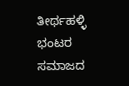ತೀರ್ಥಹಳ್ಳಿ ಭಂಟರ ಸಮಾಜದ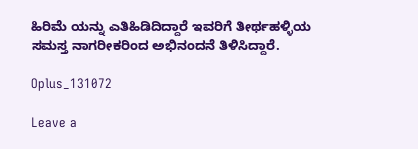ಹಿರಿಮೆ ಯನ್ನು ಎತಿಹಿಡಿದಿದ್ದಾರೆ ಇವರಿಗೆ ತೀರ್ಥಹಳ್ಳಿಯ ಸಮಸ್ತ ನಾಗರೀಕರಿಂದ ಅಭಿನಂದನೆ ತಿಳಿಸಿದ್ದಾರೆ.

Oplus_131072

Leave a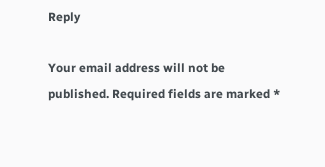Reply

Your email address will not be published. Required fields are marked *